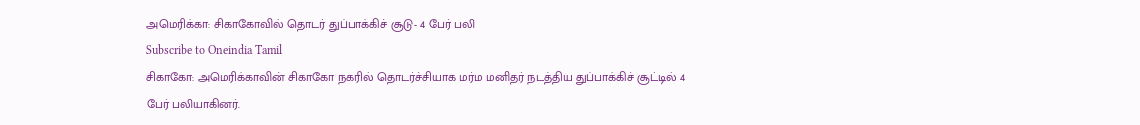அமெரிக்கா: சிகாகோவில் தொடர் துப்பாக்கிச் சூடு- 4 பேர் பலி
Subscribe to Oneindia Tamil
சிகாகோ: அமெரிக்காவின் சிகாகோ நகரில் தொடர்ச்சியாக மர்ம மனிதர் நடத்திய துப்பாக்கிச் சூட்டில் 4 பேர் பலியாகினர்.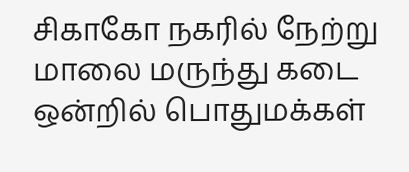சிகாகோ நகரில் நேற்று மாலை மருந்து கடை ஒன்றில் பொதுமக்கள்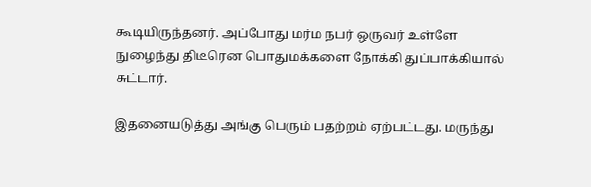கூடியிருந்தனர். அப்போது மர்ம நபர் ஒருவர் உள்ளே நுழைந்து திடீரென பொதுமக்களை நோக்கி துப்பாக்கியால் சுட்டார்.

இதனையடுத்து அங்கு பெரும் பதற்றம் ஏற்பட்டது. மருந்து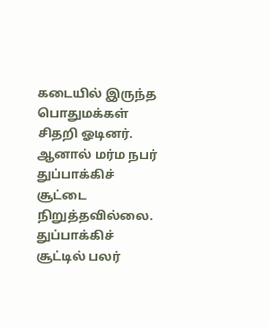கடையில் இருந்த பொதுமக்கள் சிதறி ஓடினர். ஆனால் மர்ம நபர் துப்பாக்கிச் சூட்டை நிறுத்தவில்லை.
துப்பாக்கிச் சூட்டில் பலர்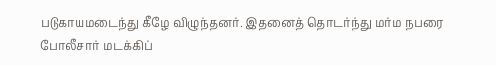படுகாயமடைந்து கீழே விழுந்தனர். இதனைத் தொடர்ந்து மர்ம நபரை போலீசார் மடக்கிப்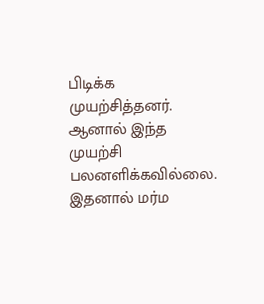பிடிக்க முயற்சித்தனர். ஆனால் இந்த முயற்சி பலனளிக்கவில்லை.
இதனால் மர்ம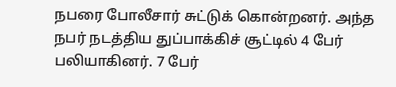நபரை போலீசார் சுட்டுக் கொன்றனர். அந்த நபர் நடத்திய துப்பாக்கிச் சூட்டில் 4 பேர் பலியாகினர். 7 பேர்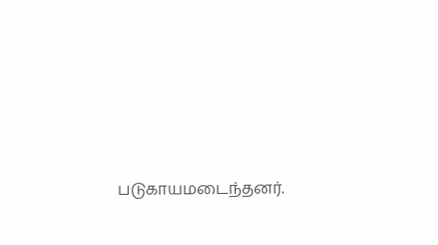படுகாயமடைந்தனர்.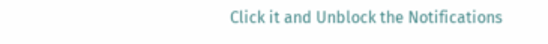Click it and Unblock the Notifications